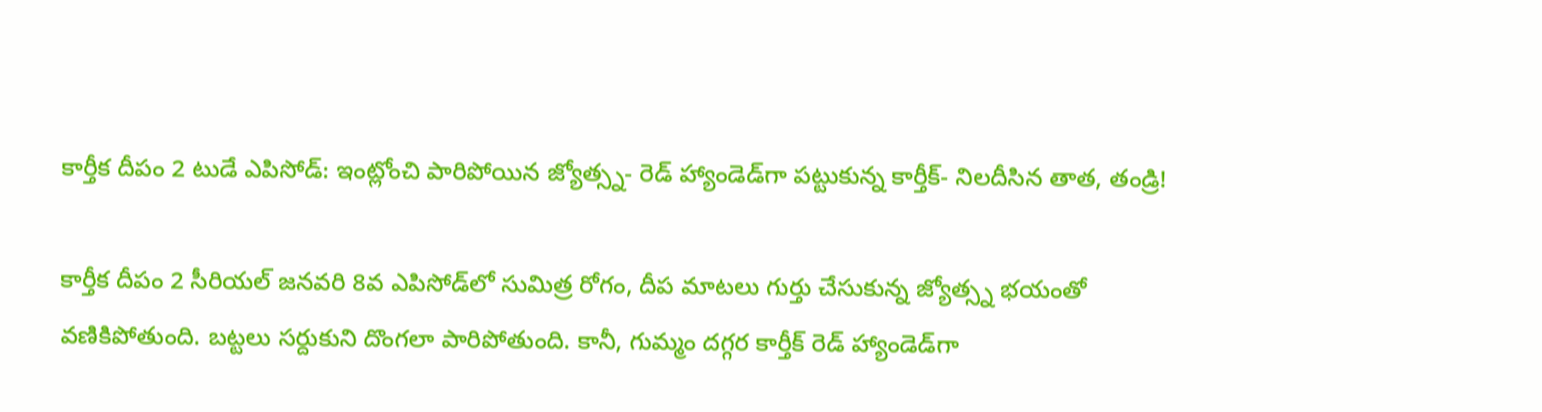కార్తీక దీపం 2 టుడే ఎపిసోడ్: ఇంట్లోంచి పారిపోయిన జ్యోత్స్న- రెడ్ హ్యాండెడ్‌గా పట్టుకున్న కార్తీక్- నిలదీసిన తాత, తండ్రి!

కార్తీక దీపం 2 సీరియల్ జనవరి 8వ ఎపిసోడ్‌లో సుమిత్ర రోగం, దీప మాటలు గుర్తు చేసుకున్న జ్యోత్స్న భయంతో వణికిపోతుంది. బట్టలు సర్దుకుని దొంగలా పారిపోతుంది. కానీ, గుమ్మం దగ్గర కార్తీక్ రెడ్ హ్యాండెడ్‌గా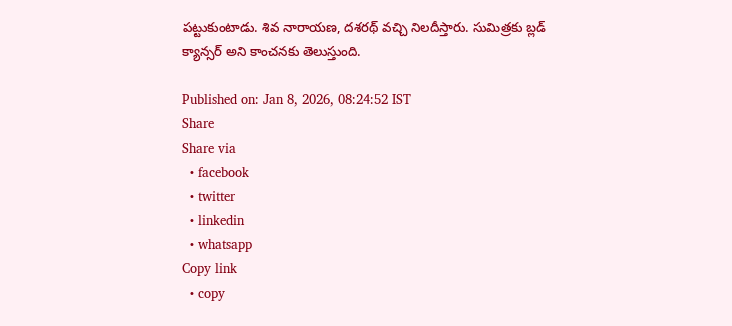పట్టుకుంటాడు. శివ నారాయణ, దశరథ్ వచ్చి నిలదీస్తారు. సుమిత్రకు బ్లడ్ క్యాన్సర్ అని కాంచనకు తెలుస్తుంది.

Published on: Jan 8, 2026, 08:24:52 IST
Share
Share via
  • facebook
  • twitter
  • linkedin
  • whatsapp
Copy link
  • copy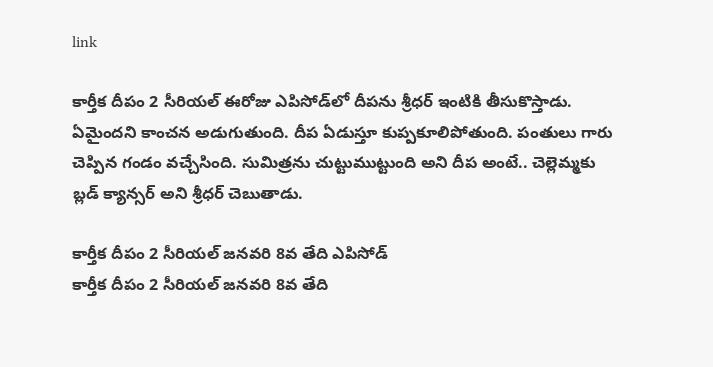link

కార్తీక దీపం 2 సీరియల్‌ ఈరోజు ఎపిసోడ్‌లో దీపను శ్రీధర్ ఇంటికి తీసుకొస్తాడు. ఏమైందని కాంచన అడుగుతుంది. దీప ఏడుస్తూ కుప్పకూలిపోతుంది. పంతులు గారు చెప్పిన గండం వచ్చేసింది. సుమిత్రను చుట్టుముట్టుంది అని దీప అంటే.. చెల్లెమ్మకు బ్లడ్ క్యాన్సర్ అని శ్రీధర్ చెబుతాడు.

కార్తీక దీపం 2 సీరియల్ జనవరి 8వ తేది ఎపిసోడ్
కార్తీక దీపం 2 సీరియల్ జనవరి 8వ తేది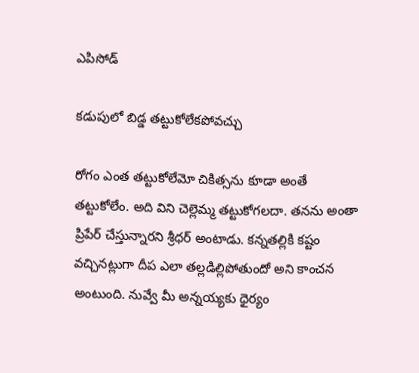ఎపిసోడ్

కడుపులో బిడ్డ తట్టుకోలేకపోవచ్చు

రోగం ఎంత తట్టుకోలేమో చికిత్సను కూడా అంతే తట్టుకోలేం. అది విని చెల్లెమ్మ తట్టుకోగలదా. తనను అంతా ప్రిపేర్ చేస్తున్నారని శ్రీధర్ అంటాడు. కన్నతల్లికి కష్టం వచ్చినట్లుగా దీప ఎలా తల్లడిల్లిపోతుందో అని కాంచన అంటుంది. నువ్వే మీ అన్నయ్యకు ధైర్యం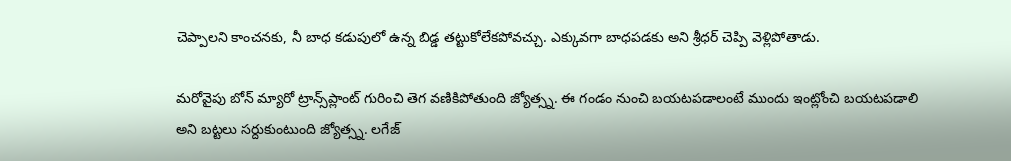చెప్పాలని కాంచనకు, నీ బాధ కడుపులో ఉన్న బిడ్డ తట్టుకోలేకపోవచ్చు. ఎక్కువగా బాధపడకు అని శ్రీధర్ చెప్పి వెళ్లిపోతాడు.

మరోవైపు బోన్ మ్యారో ట్రాన్స్‌ప్లాంట్ గురించి తెగ వణికిపోతుంది జ్యోత్స్న. ఈ గండం నుంచి బయటపడాలంటే ముందు ఇంట్లోంచి బయటపడాలి అని బట్టలు సర్దుకుంటుంది జ్యోత్స్న. లగేజ్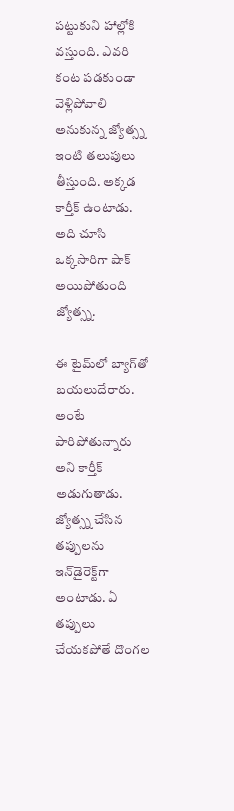పట్టుకుని హాల్లోకి వస్తుంది. ఎవరి కంట పడకుండా వెళ్లిపోవాలి అనుకున్న జ్యోత్స్న ఇంటి తలుపులు తీస్తుంది. అక్కడ కార్తీక్ ఉంటాడు. అది చూసి ఒక్కసారిగా షాక్ అయిపోతుంది జ్యోత్స్న.

ఈ టైమ్‌లో బ్యాగ్‌తో బయలుదేరారు. అంటే పారిపోతున్నారు అని కార్తీక్ అడుగుతాడు. జ్యోత్స్న చేసిన తప్పులను ఇన్‌డైరెక్ట్‌గా అంటాడు. ఏ తప్పులు చేయకపోతే దొంగల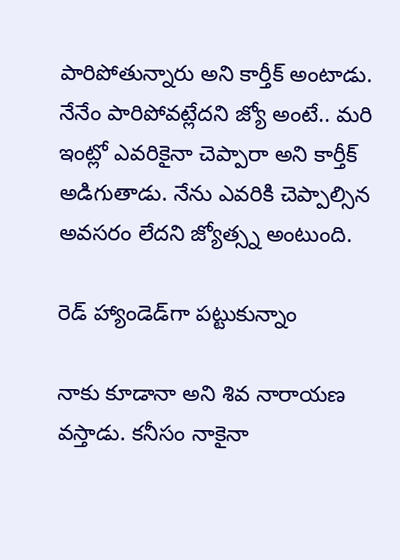పారిపోతున్నారు అని కార్తీక్ అంటాడు. నేనేం పారిపోవట్లేదని జ్యో అంటే.. మరి ఇంట్లో ఎవరికైనా చెప్పారా అని కార్తీక్ అడిగుతాడు. నేను ఎవరికి చెప్పాల్సిన అవసరం లేదని జ్యోత్స్న అంటుంది.

రెడ్ హ్యాండెడ్‌గా పట్టుకున్నాం

నాకు కూడానా అని శివ నారాయణ వస్తాడు. కనీసం నాకైనా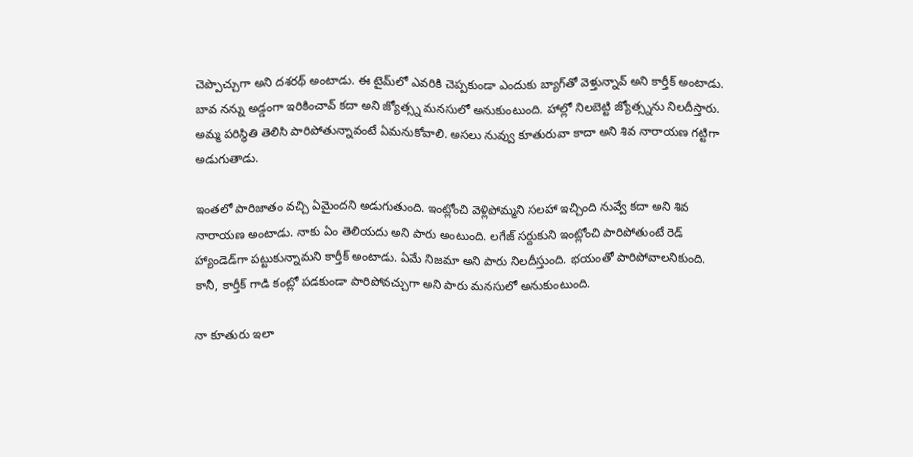చెప్పొచ్చుగా అని దశరథ్ అంటాడు. ఈ టైమ్‌లో ఎవరికి చెప్పకుండా ఎందుకు బ్యాగ్‌తో వెళ్తున్నావ్ అని కార్తీక్ అంటాడు. బావ నన్ను అడ్డంగా ఇరికించావ్ కదా అని జ్యోత్స్న మనసులో అనుకుంటుంది. హాల్లో నిలబెట్టి జ్యోత్స్నను నిలదీస్తారు. అమ్మ పరిస్థితి తెలిసి పారిపోతున్నావంటే ఏమనుకోవాలి. అసలు నువ్వు కూతురువా కాదా అని శివ నారాయణ గట్టిగా అడుగుతాడు.

ఇంతలో పారిజాతం వచ్చి ఏమైందని అడుగుతుంది. ఇంట్లోంచి వెళ్లిపోమ్మని సలహా ఇచ్చింది నువ్వే కదా అని శివ నారాయణ అంటాడు. నాకు ఏం తెలియదు అని పారు అంటుంది. లగేజ్ సర్దుకుని ఇంట్లోంచి పారిపోతుంటే రెడ్ హ్యాండెడ్‌గా పట్టుకున్నామని కార్తీక్ అంటాడు. ఏమే నిజమా అని పారు నిలదీస్తుంది. భయంతో పారిపోవాలనికుంది. కానీ, కార్తీక్ గాడి కంట్లో పడకుండా పారిపోవచ్చుగా అని పారు మనసులో అనుకుంటుంది.

నా కూతురు ఇలా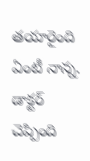తయారైంది ఏంటీ నాన్న. డాక్టర్ చెప్పింది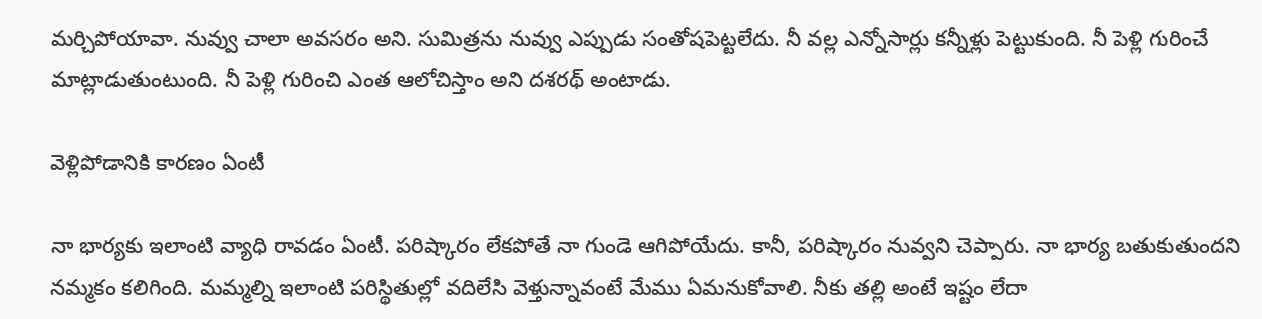మర్చిపోయావా. నువ్వు చాలా అవసరం అని. సుమిత్రను నువ్వు ఎప్పుడు సంతోషపెట్టలేదు. నీ వల్ల ఎన్నోసార్లు కన్నీళ్లు పెట్టుకుంది. నీ పెళ్లి గురించే మాట్లాడుతుంటుంది. నీ పెళ్లి గురించి ఎంత ఆలోచిస్తాం అని దశరథ్ అంటాడు.

వెళ్లిపోడానికి కారణం ఏంటీ

నా భార్యకు ఇలాంటి వ్యాధి రావడం ఏంటీ. పరిష్కారం లేకపోతే నా గుండె ఆగిపోయేదు. కానీ, పరిష్కారం నువ్వని చెప్పారు. నా భార్య బతుకుతుందని నమ్మకం కలిగింది. మమ్మల్ని ఇలాంటి పరిస్థితుల్లో వదిలేసి వెళ్తున్నావంటే మేము ఏమనుకోవాలి. నీకు తల్లి అంటే ఇష్టం లేదా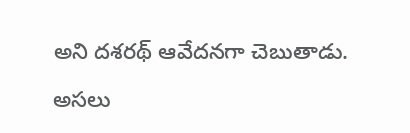అని దశరథ్ ఆవేదనగా చెబుతాడు.

అసలు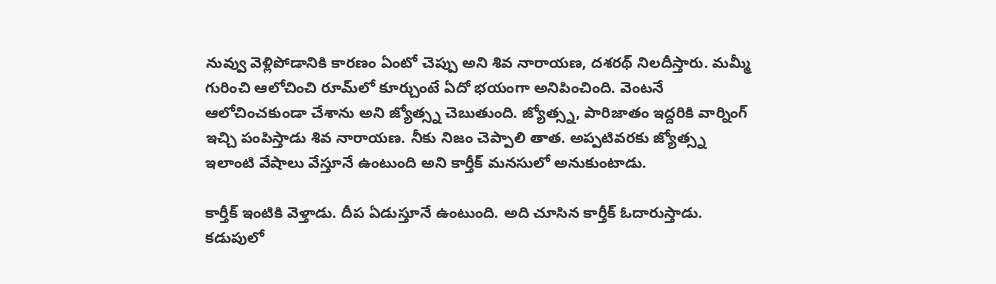నువ్వు వెళ్లిపోడానికి కారణం ఏంటో చెప్పు అని శివ నారాయణ, దశరథ్ నిలదీస్తారు. మమ్మీ గురించి ఆలోచించి రూమ్‌లో కూర్చుంటే ఏదో భయంగా అనిపించింది. వెంటనే ఆలోచించకుండా చేశాను అని జ్యోత్స్న చెబుతుంది. జ్యోత్స్న, పారిజాతం ఇద్దరికి వార్నింగ్ ఇచ్చి పంపిస్తాడు శివ నారాయణ. నీకు నిజం చెప్పాలి తాత. అప్పటివరకు జ్యోత్స్న ఇలాంటి వేషాలు వేస్తూనే ఉంటుంది అని కార్తీక్ మనసులో అనుకుంటాడు.

కార్తీక్ ఇంటికి వెళ్తాడు. దీప ఏడుస్తూనే ఉంటుంది. అది చూసిన కార్తీక్ ఓదారుస్తాడు. కడుపులో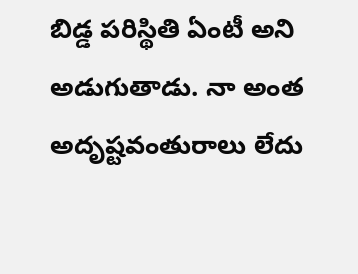బిడ్డ పరిస్థితి ఏంటీ అని అడుగుతాడు. నా అంత అదృష్టవంతురాలు లేదు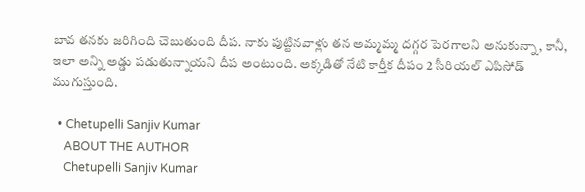బావ తనకు జరిగింది చెబుతుంది దీప. నాకు పుట్టినవాళ్లు తన అమ్మమ్మ దగ్గర పెరగాలని అనుకున్నా, కానీ, ఇలా అన్ని అడ్డు పడుతున్నాయని దీప అంటుంది. అక్కడితో నేటి కార్తీక దీపం 2 సీరియల్ ఎపిసోడ్ ముగుస్తుంది.

  • Chetupelli Sanjiv Kumar
    ABOUT THE AUTHOR
    Chetupelli Sanjiv Kumar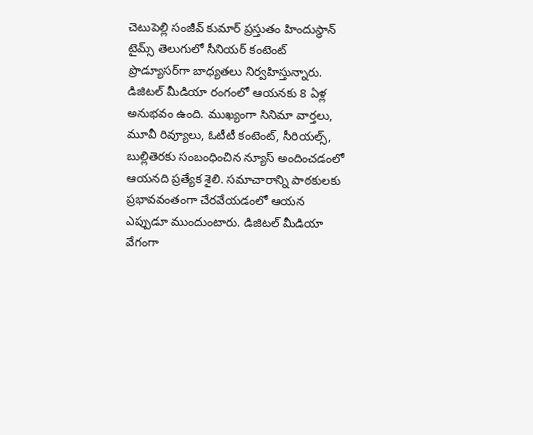చెటుపెల్లి సంజీవ్ కుమార్ ప్రస్తుతం హిందుస్థాన్ టైమ్స్ తెలుగులో సీనియర్ కంటెంట్ ప్రొడ్యూసర్‌గా బాధ్యతలు నిర్వహిస్తున్నారు. డిజిటల్ మీడియా రంగంలో ఆయనకు 8 ఏళ్ల అనుభవం ఉంది. ముఖ్యంగా సినిమా వార్తలు, మూవీ రివ్యూలు, ఓటీటీ కంటెంట్, సీరియల్స్, బుల్లితెరకు సంబంధించిన న్యూస్ అందించడంలో ఆయనది ప్రత్యేక శైలి. సమాచారాన్ని పాఠకులకు ప్రభావవంతంగా చేరవేయడంలో ఆయన ఎప్పుడూ ముందుంటారు. డిజిటల్ మీడియా వేగంగా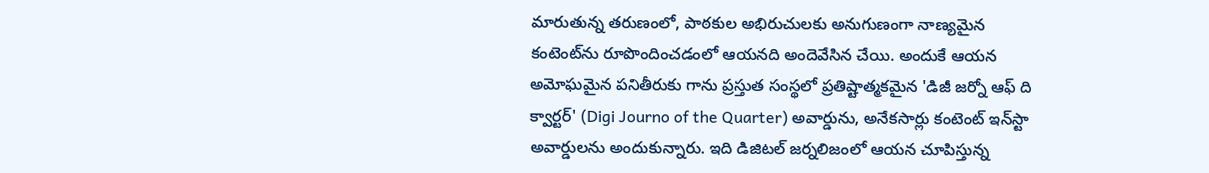మారుతున్న తరుణంలో, పాఠకుల అభిరుచులకు అనుగుణంగా నాణ్యమైన కంటెంట్‌ను రూపొందించడంలో ఆయనది అందెవేసిన చేయి. అందుకే ఆయన అమోఘమైన పనితీరుకు గాను ప్రస్తుత సంస్థలో ప్రతిష్టాత్మకమైన 'డిజీ జర్నో ఆఫ్ ది క్వార్టర్' (Digi Journo of the Quarter) అవార్డును, అనేకసార్లు కంటెంట్ ఇన్‌స్టా అవార్డులను అందుకున్నారు. ఇది డిజిటల్ జర్నలిజంలో ఆయన చూపిస్తున్న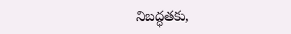నిబద్ధతకు,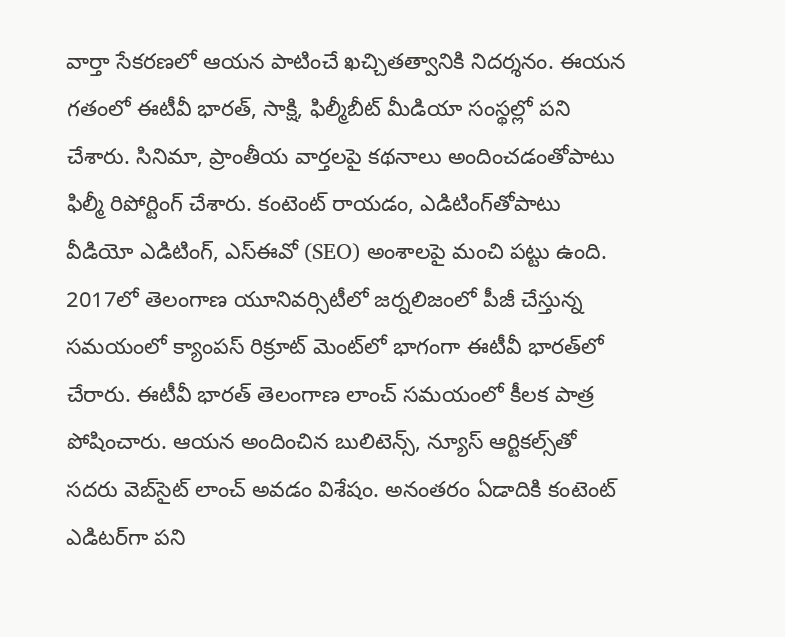వార్తా సేకరణలో ఆయన పాటించే ఖచ్చితత్వానికి నిదర్శనం. ఈయన గతంలో ఈటీవీ భారత్, సాక్షి, ఫిల్మీబీట్ మీడియా సంస్థల్లో పని చేశారు. సినిమా, ప్రాంతీయ వార్తలపై కథనాలు అందించడంతోపాటు ఫిల్మీ రిపోర్టింగ్ చేశారు. కంటెంట్ రాయడం, ఎడిటింగ్‌తోపాటు వీడియో ఎడిటింగ్, ఎస్‌ఈవో (SEO) అంశాలపై మంచి పట్టు ఉంది. 2017లో తెలంగాణ యూనివర్సిటీలో జర్నలిజంలో పీజీ చేస్తున్న సమయంలో క్యాంపస్ రిక్రూట్ మెంట్‌లో భాగంగా ఈటీవీ భారత్‌లో చేరారు. ఈటీవీ భారత్ తెలంగాణ లాంచ్ సమయంలో కీలక పాత్ర పోషించారు. ఆయన అందించిన బులిటెన్స్, న్యూస్ ఆర్టికల్స్‌తో సదరు వెబ్‌సైట్ లాంచ్ అవడం విశేషం. అనంతరం ఏడాదికి కంటెంట్ ఎడిటర్‌గా పని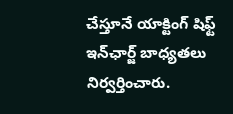చేస్తూనే యాక్టింగ్ షిఫ్ట్ ఇన్‌ఛార్జ్ బాధ్యతలు నిర్వర్తించారు.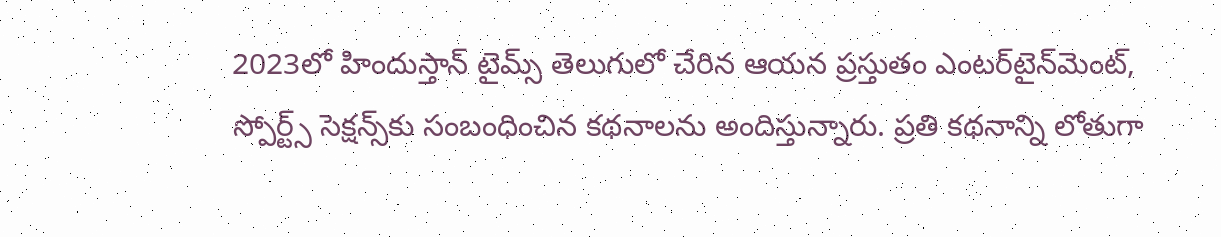2023లో హిందుస్తాన్ టైమ్స్ తెలుగులో చేరిన ఆయన ప్రస్తుతం ఎంటర్‌టైన్‌మెంట్, స్పోర్ట్స్ సెక్షన్స్‌కు సంబంధించిన కథనాలను అందిస్తున్నారు. ప్రతి కథనాన్ని లోతుగా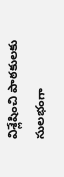విశ్లేషించి పాఠకులకు సులభంగా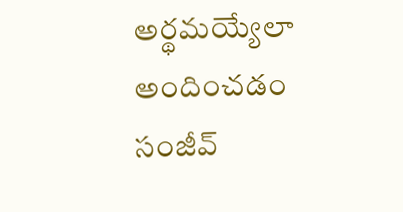అర్థమయ్యేలా అందించడం సంజీవ్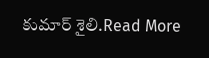కుమార్ శైలి.Read More